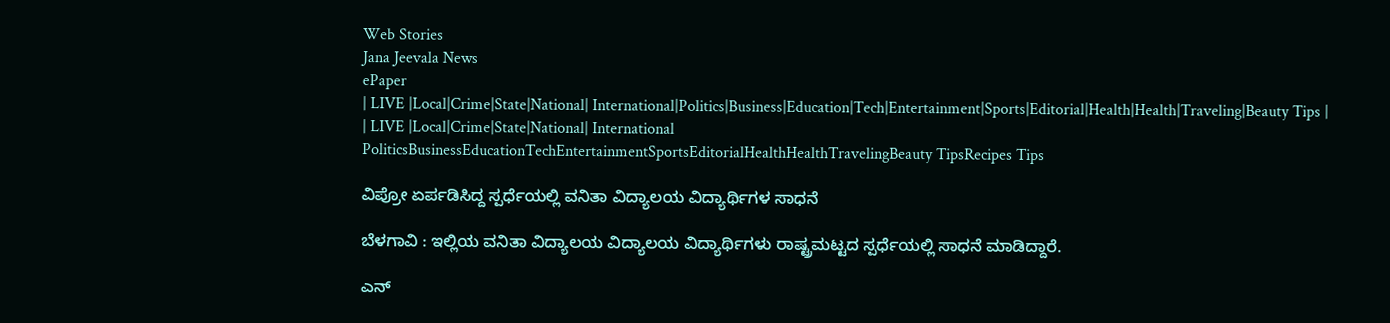Web Stories
Jana Jeevala News
ePaper
| LIVE |Local|Crime|State|National| International|Politics|Business|Education|Tech|Entertainment|Sports|Editorial|Health|Health|Traveling|Beauty Tips |
| LIVE |Local|Crime|State|National| International
PoliticsBusinessEducationTechEntertainmentSportsEditorialHealthHealthTravelingBeauty TipsRecipes Tips

ವಿಪ್ರೋ ಏರ್ಪಡಿಸಿದ್ದ ಸ್ಪರ್ಧೆಯಲ್ಲಿ ವನಿತಾ ವಿದ್ಯಾಲಯ ವಿದ್ಯಾರ್ಥಿಗಳ ಸಾಧನೆ

ಬೆಳಗಾವಿ : ಇಲ್ಲಿಯ ವನಿತಾ ವಿದ್ಯಾಲಯ ವಿದ್ಯಾಲಯ ವಿದ್ಯಾರ್ಥಿಗಳು ರಾಷ್ಟ್ರಮಟ್ಟದ ಸ್ಪರ್ಧೆಯಲ್ಲಿ ಸಾಧನೆ ಮಾಡಿದ್ದಾರೆ.

ಎನ್‌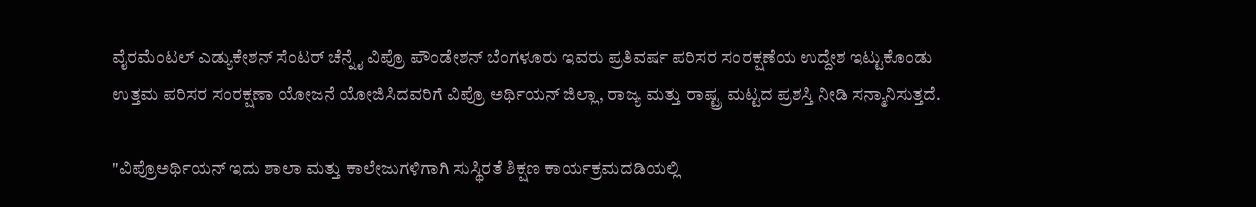ವೈರಮೆಂಟಲ್ ಎಡ್ಯುಕೇಶನ್ ಸೆಂಟರ್ ಚೆನ್ನೈ ವಿಪ್ರೊ ಪೌಂಡೇಶನ್ ಬೆಂಗಳೂರು ಇವರು ಪ್ರತಿವರ್ಷ ಪರಿಸರ ಸಂರಕ್ಷಣೆಯ ಉದ್ದೇಶ ಇಟ್ಟುಕೊಂಡು ಉತ್ತಮ ಪರಿಸರ ಸಂರಕ್ಷಣಾ ಯೋಜನೆ ಯೋಜಿಸಿದವರಿಗೆ ವಿಪ್ರೊ ಅರ್ಥಿಯನ್ ಜಿಲ್ಲಾ, ರಾಜ್ಯ ಮತ್ತು ರಾಷ್ಟ್ರ ಮಟ್ಟದ ಪ್ರಶಸ್ತಿ ನೀಡಿ ಸನ್ಮಾನಿಸುತ್ತದೆ.

"ವಿಪ್ರೊಅರ್ಥಿಯನ್ ಇದು ಶಾಲಾ ಮತ್ತು ಕಾಲೇಜುಗಳಿಗಾಗಿ ಸುಸ್ಥಿರತೆ ಶಿಕ್ಷಣ ಕಾರ್ಯಕ್ರಮದಡಿಯಲ್ಲಿ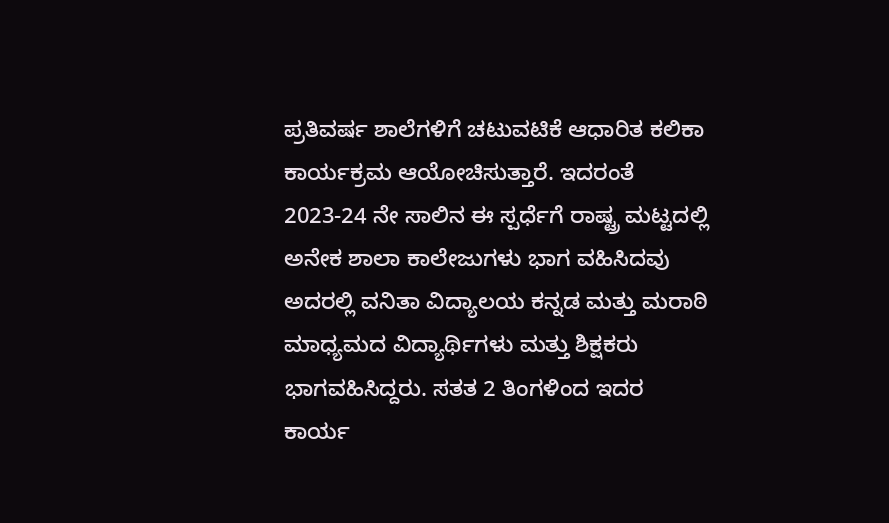ಪ್ರತಿವರ್ಷ ಶಾಲೆಗಳಿಗೆ ಚಟುವಟಿಕೆ ಆಧಾರಿತ ಕಲಿಕಾ ಕಾರ್ಯಕ್ರಮ ಆಯೋಚಿಸುತ್ತಾರೆ. ಇದರಂತೆ 2023-24 ನೇ ಸಾಲಿನ ಈ ಸ್ಪರ್ಧೆಗೆ ರಾಷ್ಟ್ರ ಮಟ್ಟದಲ್ಲಿ ಅನೇಕ ಶಾಲಾ ಕಾಲೇಜುಗಳು ಭಾಗ ವಹಿಸಿದವು ಅದರಲ್ಲಿ ವನಿತಾ ವಿದ್ಯಾಲಯ ಕನ್ನಡ ಮತ್ತು ಮರಾಠಿ ಮಾಧ್ಯಮದ ವಿದ್ಯಾರ್ಥಿಗಳು ಮತ್ತು ಶಿಕ್ಷಕರು ಭಾಗವಹಿಸಿದ್ದರು. ಸತತ 2 ತಿಂಗಳಿಂದ ಇದರ ಕಾರ್ಯ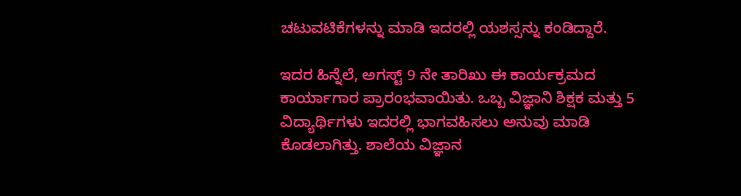ಚಟುವಟಿಕೆಗಳನ್ನು ಮಾಡಿ ಇದರಲ್ಲಿ ಯಶಸ್ಸನ್ನು ಕಂಡಿದ್ದಾರೆ.

ಇದರ ಹಿನ್ನೆಲೆ, ಅಗಸ್ಟ್ 9 ನೇ ತಾರಿಖು ಈ ಕಾರ್ಯಕ್ರಮದ ಕಾರ್ಯಾಗಾರ ಪ್ರಾರಂಭವಾಯಿತು. ಒಬ್ಬ ವಿಜ್ಞಾನಿ ಶಿಕ್ಷಕ ಮತ್ತು 5 ವಿದ್ಯಾರ್ಥಿಗಳು ಇದರಲ್ಲಿ ಭಾಗವಹಿಸಲು ಅನುವು ಮಾಡಿ ಕೊಡಲಾಗಿತ್ತು. ಶಾಲೆಯ ವಿಜ್ಞಾನ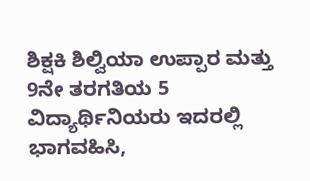ಶಿಕ್ಷಕಿ ಶಿಲ್ವಿಯಾ ಉಪ್ಪಾರ ಮತ್ತು 9ನೇ ತರಗತಿಯ 5 ವಿದ್ಯಾರ್ಥಿನಿಯರು ಇದರಲ್ಲಿ ಭಾಗವಹಿಸಿ,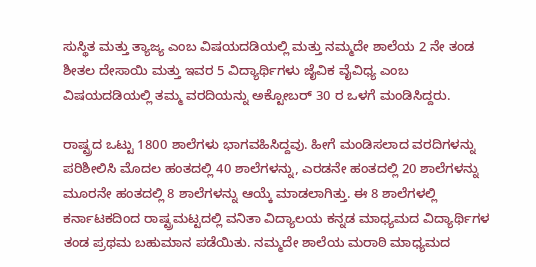ಸುಸ್ಥಿತ ಮತ್ತು ತ್ಯಾಜ್ಯ ಎಂಬ ವಿಷಯದಡಿಯಲ್ಲಿ ಮತ್ತು ನಮ್ಮದೇ ಶಾಲೆಯ 2 ನೇ ತಂಡ ಶೀತಲ ದೇಸಾಯಿ ಮತ್ತು ಇವರ 5 ವಿದ್ಯಾರ್ಥಿಗಳು ಜೈವಿಕ ವೈವಿಧ್ಯ ಎಂಬ ವಿಷಯದಡಿಯಲ್ಲಿ ತಮ್ಮ ವರದಿಯನ್ನು ಅಕ್ಟೋಬರ್ 30 ರ ಒಳಗೆ ಮಂಡಿಸಿದ್ದರು.

ರಾಷ್ಟ್ರದ ಒಟ್ಟು 1800 ಶಾಲೆಗಳು ಭಾಗವಹಿಸಿದ್ದವು. ಹೀಗೆ ಮಂಡಿಸಲಾದ ವರದಿಗಳನ್ನು ಪರಿಶೀಲಿಸಿ ಮೊದಲ ಹಂತದಲ್ಲಿ 40 ಶಾಲೆಗಳನ್ನು, ಎರಡನೇ ಹಂತದಲ್ಲಿ 20 ಶಾಲೆಗಳನ್ನು ಮೂರನೇ ಹಂತದಲ್ಲಿ 8 ಶಾಲೆಗಳನ್ನು ಆಯ್ಕೆ ಮಾಡಲಾಗಿತ್ತು. ಈ 8 ಶಾಲೆಗಳಲ್ಲಿ ಕರ್ನಾಟಕದಿಂದ ರಾಷ್ಟ್ರಮಟ್ಟದಲ್ಲಿ ವನಿತಾ ವಿದ್ಯಾಲಯ ಕನ್ನಡ ಮಾಧ್ಯಮದ ವಿದ್ಯಾರ್ಥಿಗಳ ತಂಡ ಪ್ರಥಮ ಬಹುಮಾನ ಪಡೆಯಿತು. ನಮ್ಮದೇ ಶಾಲೆಯ ಮರಾಠಿ ಮಾಧ್ಯಮದ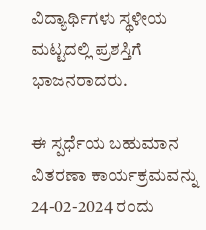ವಿದ್ಯಾರ್ಥಿಗಳು ಸ್ಥಳೀಯ ಮಟ್ಟದಲ್ಲಿ ಪ್ರಶಸ್ತಿಗೆ ಭಾಜನರಾದರು.

ಈ ಸ್ಪರ್ಧೆಯ ಬಹುಮಾನ ವಿತರಣಾ ಕಾರ್ಯಕ್ರಮವನ್ನು 24-02-2024 ರಂದು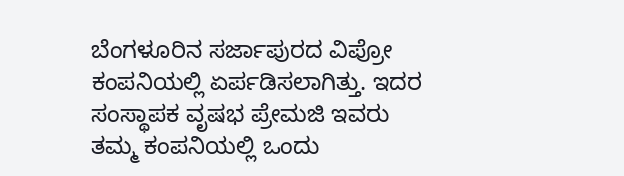ಬೆಂಗಳೂರಿನ ಸರ್ಜಾಪುರದ ವಿಪ್ರೋ ಕಂಪನಿಯಲ್ಲಿ ಏರ್ಪಡಿಸಲಾಗಿತ್ತು. ಇದರ ಸಂಸ್ಥಾಪಕ ವೃಷಭ ಪ್ರೇಮಜಿ ಇವರು ತಮ್ಮ ಕಂಪನಿಯಲ್ಲಿ ಒಂದು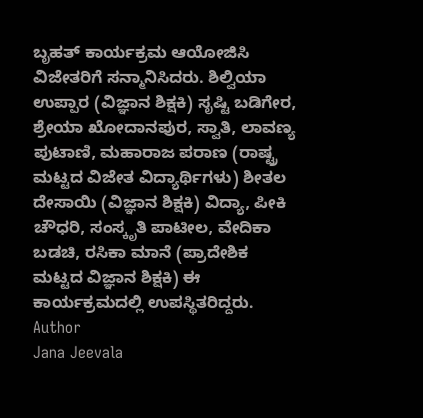ಬೃಹತ್ ಕಾರ್ಯಕ್ರಮ ಆಯೋಜಿಸಿ ವಿಜೇತರಿಗೆ ಸನ್ಮಾನಿಸಿದರು. ಶಿಲ್ವಿಯಾ ಉಪ್ಪಾರ (ವಿಜ್ಞಾನ ಶಿಕ್ಷಕಿ) ಸೃಷ್ಟಿ ಬಡಿಗೇರ, ಶ್ರೇಯಾ ಖೋದಾನಪುರ, ಸ್ವಾತಿ, ಲಾವಣ್ಯ ಪುಟಾಣಿ, ಮಹಾರಾಜ ಪರಾಣ (ರಾಷ್ಟ್ರ ಮಟ್ಟದ ವಿಜೇತ ವಿದ್ಯಾರ್ಥಿಗಳು) ಶೀತಲ ದೇಸಾಯಿ (ವಿಜ್ಞಾನ ಶಿಕ್ಷಕಿ) ವಿದ್ಯಾ, ಪೀಕಿ ಚೌಧರಿ, ಸಂಸ್ಕೃತಿ ಪಾಟೀಲ, ವೇದಿಕಾ ಬಡಚಿ, ರಸಿಕಾ ಮಾನೆ (ಪ್ರಾದೇಶಿಕ ಮಟ್ಟದ ವಿಜ್ಞಾನ ಶಿಕ್ಷಕಿ) ಈ ಕಾರ್ಯಕ್ರಮದಲ್ಲಿ ಉಪಸ್ಥಿತರಿದ್ದರು.
Author
Jana Jeevala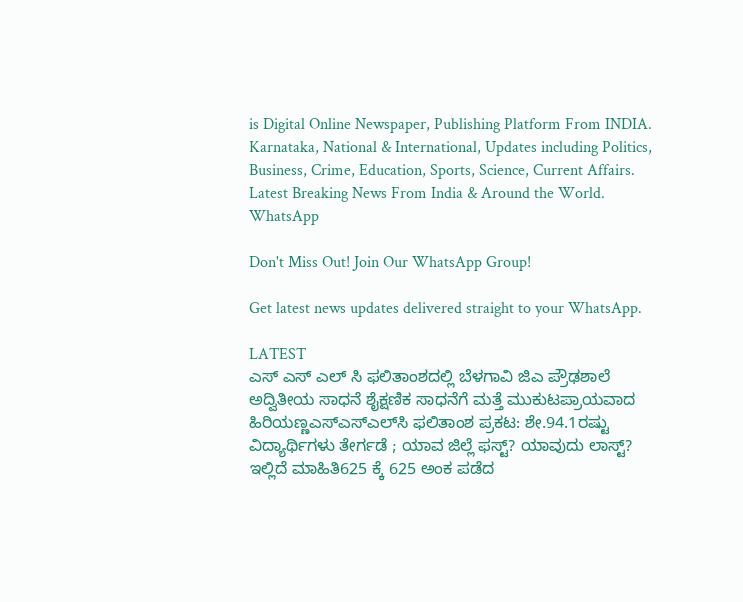is Digital Online Newspaper, Publishing Platform From INDIA. Karnataka, National & International, Updates including Politics, Business, Crime, Education, Sports, Science, Current Affairs. Latest Breaking News From India & Around the World.
WhatsApp

Don't Miss Out! Join Our WhatsApp Group!

Get latest news updates delivered straight to your WhatsApp.

LATEST
ಎಸ್ ಎಸ್ ಎಲ್ ಸಿ ಫಲಿತಾಂಶದಲ್ಲಿ ಬೆಳಗಾವಿ ಜಿಎ ಪ್ರೌಢಶಾಲೆ ಅದ್ವಿತೀಯ ಸಾಧನೆ ಶೈಕ್ಷಣಿಕ ಸಾಧನೆಗೆ ಮತ್ತೆ ಮುಕುಟಪ್ರಾಯವಾದ ಹಿರಿಯಣ್ಣಎಸ್‌ಎಸ್‌ಎಲ್‌ಸಿ ಫಲಿತಾಂಶ ಪ್ರಕಟ: ಶೇ.94.1ರಷ್ಟು ವಿದ್ಯಾರ್ಥಿಗಳು ತೇರ್ಗಡೆ ; ಯಾವ ಜಿಲ್ಲೆ ಫಸ್ಟ್? ಯಾವುದು ಲಾಸ್ಟ್? ಇಲ್ಲಿದೆ ಮಾಹಿತಿ625 ಕ್ಕೆ 625 ಅಂಕ ಪಡೆದ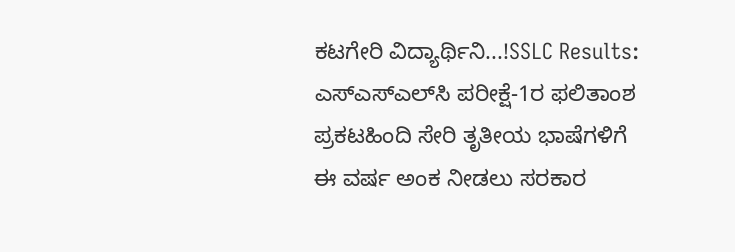ಕಟಗೇರಿ ವಿದ್ಯಾರ್ಥಿನಿ...!SSLC Results: ಎಸ್‌ಎಸ್‌ಎಲ್‌ಸಿ ಪರೀಕ್ಷೆ-1ರ ಫಲಿತಾಂಶ ಪ್ರಕಟಹಿಂದಿ ಸೇರಿ ತೃತೀಯ ಭಾಷೆಗಳಿಗೆ ಈ ವರ್ಷ ಅಂಕ ನೀಡಲು ಸರಕಾರ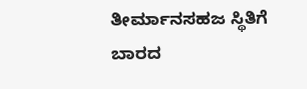ತೀರ್ಮಾನಸಹಜ ಸ್ಥಿತಿಗೆ ಬಾರದ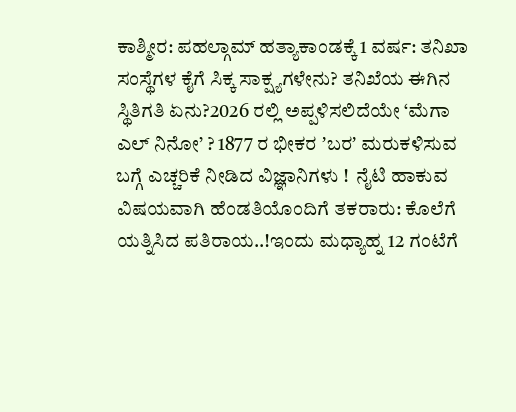ಕಾಶ್ಮೀರ: ಪಹಲ್ಗಾಮ್ ಹತ್ಯಾಕಾಂಡಕ್ಕೆ 1 ವರ್ಷ: ತನಿಖಾ ಸಂಸ್ಥೆಗಳ ಕೈಗೆ ಸಿಕ್ಕ ಸಾಕ್ಷ್ಯಗಳೇನು? ತನಿಖೆಯ ಈಗಿನ ಸ್ಥಿತಿಗತಿ ಏನು?2026 ರಲ್ಲಿ ಅಪ್ಪಳಿಸಲಿದೆಯೇ ‘ಮೆಗಾ ಎಲ್ ನಿನೋ’ ? 1877 ರ ಭೀಕರ ʼಬರʼ ಮರುಕಳಿಸುವ ಬಗ್ಗೆ ಎಚ್ಚರಿಕೆ ನೀಡಿದ ವಿಜ್ಞಾನಿಗಳು !  ನೈಟಿ ಹಾಕುವ ವಿಷಯವಾಗಿ ಹೆಂಡತಿಯೊಂದಿಗೆ ತಕರಾರು: ಕೊಲೆಗೆ ಯತ್ನಿಸಿದ ಪತಿರಾಯ..!ಇಂದು ಮಧ್ಯಾಹ್ನ 12 ಗಂಟೆಗೆ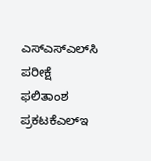ಎಸ್‌ಎಸ್‌ಎಲ್‌ಸಿ ಪರೀಕ್ಷೆ ಫಲಿತಾಂಶ ಪ್ರಕಟಕೆಎಲ್‌ಇ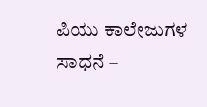ಪಿಯು ಕಾಲೇಜುಗಳ ಸಾಧನೆ –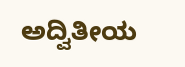ಅದ್ವಿತೀಯ